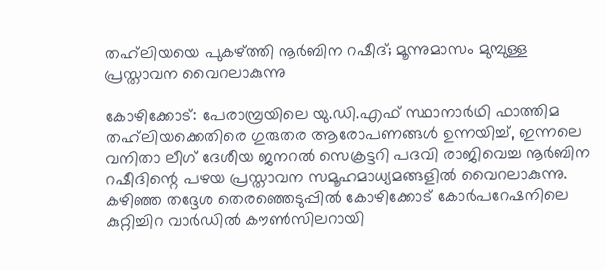തഹ്‍ലിയയെ പുകഴ്ത്തി നൂർബിന റഷീദ്; മൂന്നുമാസം മുമ്പുള്ള പ്രസ്താവന വൈറലാകുന്നു

കോഴിക്കോട്: പേരാമ്പ്രയിലെ യു.ഡി.എഫ് സ്ഥാനാർഥി ഫാത്തിമ തഹ്‍ലിയക്കെതിരെ ഗുരുതര ആരോപണങ്ങൾ ഉന്നയിച്ച്, ഇന്നലെ വനിതാ ലീഗ് ദേശീയ ജനറൽ സെക്രട്ടറി പദവി രാജിവെച്ച നൂർബിന റഷീദിന്റെ പഴയ പ്രസ്താവന സമൂഹമാധ്യമങ്ങളിൽ വൈറലാകുന്നു. കഴിഞ്ഞ തദ്ദേശ തെരഞ്ഞെടുപ്പിൽ കോഴിക്കോട് കോർപറേഷനിലെ കുറ്റിച്ചിറ വാർഡിൽ കൗൺസിലറായി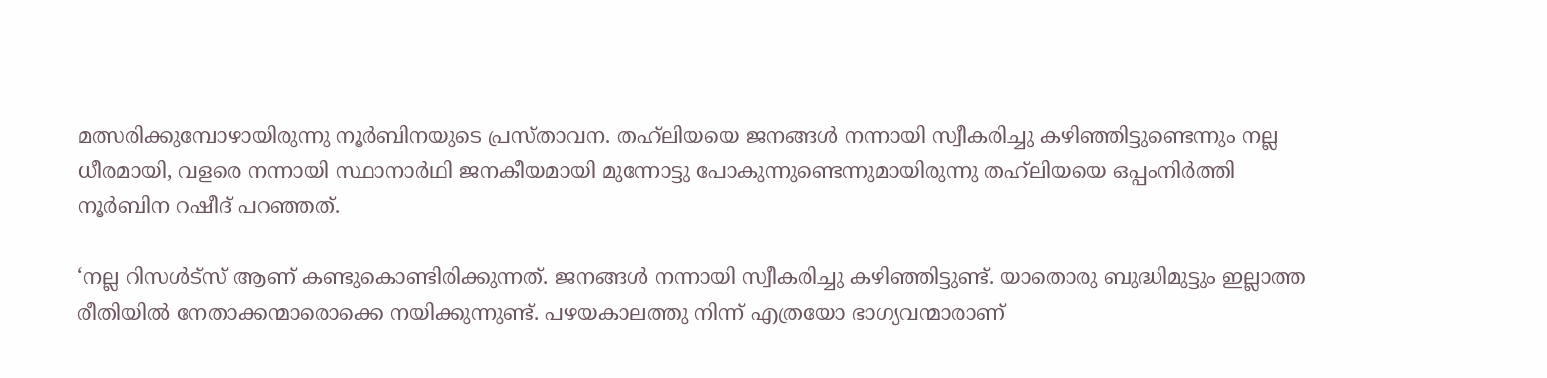മത്സരിക്കുമ്പോഴായിരുന്നു നൂർബിനയുടെ പ്രസ്താവന. തഹ്‍ലിയയെ ജനങ്ങൾ നന്നായി സ്വീകരിച്ചു കഴിഞ്ഞിട്ടുണ്ടെന്നും നല്ല ധീരമായി, വളരെ നന്നായി സ്ഥാനാർഥി ജനകീയമായി മുന്നോട്ടു പോകുന്നുണ്ടെന്നുമായിരുന്നു തഹ്‍ലിയയെ ഒപ്പംനിർത്തി നൂർബിന റഷീദ് പറഞ്ഞത്.

‘നല്ല റിസൾട്സ് ആണ് കണ്ടുകൊണ്ടിരിക്കുന്നത്. ജനങ്ങൾ നന്നായി സ്വീകരിച്ചു കഴിഞ്ഞിട്ടുണ്ട്. യാതൊരു ബുദ്ധിമുട്ടും ഇല്ലാത്ത രീതിയിൽ നേതാക്കന്മാരൊക്കെ നയിക്കുന്നുണ്ട്. പഴയകാലത്തു നിന്ന് എത്രയോ ഭാഗ്യവന്മാരാണ്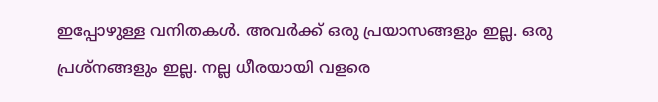ഇപ്പോഴുള്ള വനിതകൾ. അവർക്ക് ഒരു പ്രയാസങ്ങളും ഇല്ല. ഒരു പ്രശ്നങ്ങളും ഇല്ല. നല്ല ധീരയായി വളരെ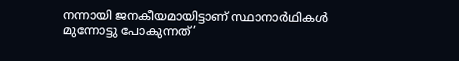നന്നായി ജനകീയമായിട്ടാണ് സ്ഥാനാർഥികൾ മുന്നോട്ടു പോകുന്നത്’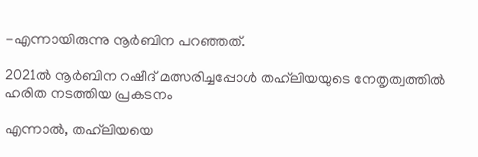-എന്നായിരുന്നു നൂർബിന പറഞ്ഞത്.

2021ൽ നൂർബിന റഷീദ് മത്സരിച്ചപ്പോൾ തഹ്‍ലിയയുടെ നേതൃത്വത്തിൽ ഹരിത നടത്തിയ പ്രകടനം

എന്നാൽ, തഹ്‍ലിയയെ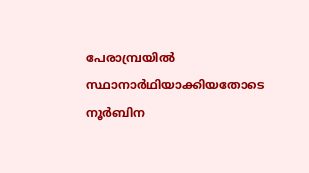പേരാമ്പ്രയിൽ സ്ഥാനാർഥിയാക്കിയതോടെ നൂർബിന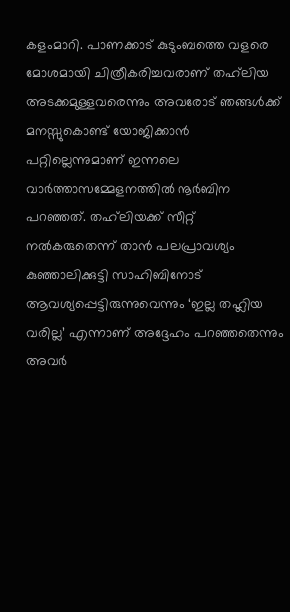കളംമാറി. പാണക്കാട് കുടുംബത്തെ വളരെ മോശമായി ചിത്രീകരിച്ചവരാണ് തഹ്‍ലിയ അടക്കമുള്ളവരെന്നും അവരോട് ഞങ്ങൾക്ക് മനസ്സുകൊണ്ട് യോജിക്കാൻ പറ്റില്ലെന്നുമാണ് ഇന്നലെ വാർത്താസമ്മേളനത്തിൽ നൂർബിന പറഞ്ഞത്. തഹ്‍ലിയക്ക് സീറ്റ് നൽകരുതെന്ന് താൻ പലപ്രാവശ്യം കുഞ്ഞാലിക്കുട്ടി സാഹിബിനോട് ആവശ്യപ്പെട്ടിരുന്നുവെന്നും ‘ഇല്ല തഹ്ലിയ വരില്ല’ എന്നാണ് അദ്ദേഹം പറഞ്ഞതെന്നും അവർ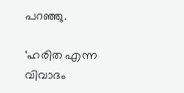പറഞ്ഞു.

‘ഹരിത എന്ന വിവാദം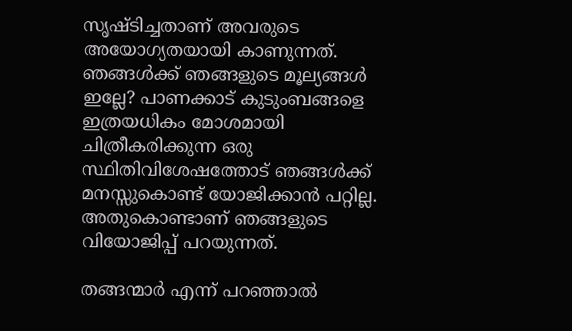സൃഷ്ടിച്ചതാണ് അവരുടെ അയോഗ്യതയായി കാണുന്നത്. ഞങ്ങൾക്ക് ഞങ്ങളുടെ മൂല്യങ്ങൾ ഇല്ലേ? പാണക്കാട് കുടുംബങ്ങളെ ഇത്രയധികം മോശമായി ചിത്രീകരിക്കുന്ന ഒരു സ്ഥിതിവിശേഷത്തോട് ഞങ്ങൾക്ക് മനസ്സുകൊണ്ട് യോജിക്കാൻ പറ്റില്ല. അതുകൊണ്ടാണ് ഞങ്ങളുടെ വിയോജിപ്പ് പറയുന്നത്.

തങ്ങന്മാർ എന്ന് പറഞ്ഞാൽ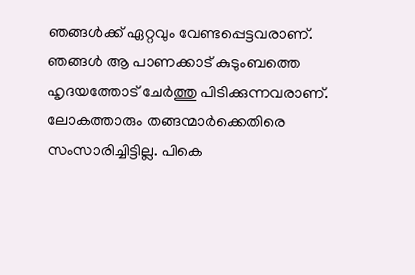ഞങ്ങൾക്ക് ഏറ്റവും വേണ്ടപ്പെട്ടവരാണ്. ഞങ്ങൾ ആ പാണക്കാട് കുടുംബത്തെ ഹൃദയത്തോട് ചേർത്തു പിടിക്കുന്നവരാണ്. ലോകത്താരും തങ്ങന്മാർക്കെതിരെ സംസാരിച്ചിട്ടില്ല. പികെ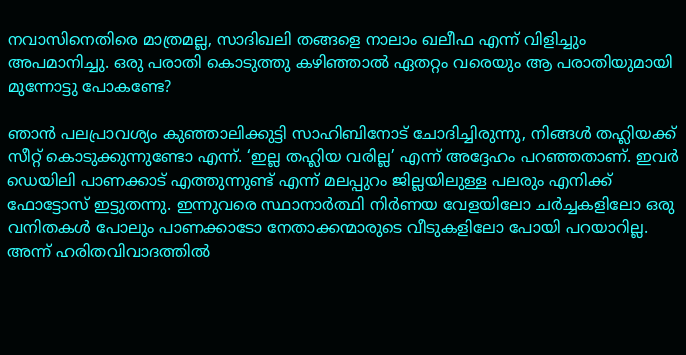നവാസിനെതിരെ മാത്രമല്ല, സാദിഖലി തങ്ങളെ നാലാം ഖലീഫ എന്ന് വിളിച്ചും അപമാനിച്ചു. ഒരു പരാതി കൊടുത്തു കഴിഞ്ഞാൽ ഏതറ്റം വരെയും ആ പരാതിയുമായി മുന്നോട്ടു പോകണ്ടേ?

ഞാൻ പലപ്രാവശ്യം കുഞ്ഞാലിക്കുട്ടി സാഹിബിനോട് ചോദിച്ചിരുന്നു, നിങ്ങൾ തഹ്ലിയക്ക് സീറ്റ് കൊടുക്കുന്നുണ്ടോ എന്ന്. ‘ഇല്ല തഹ്ലിയ വരില്ല’ എന്ന് അദ്ദേഹം പറഞ്ഞതാണ്. ഇവർ ഡെയിലി പാണക്കാട് എത്തുന്നുണ്ട് എന്ന് മലപ്പുറം ജില്ലയിലുള്ള പലരും എനിക്ക് ഫോട്ടോസ് ഇട്ടുതന്നു. ഇന്നുവരെ സ്ഥാനാർത്ഥി നിർണയ വേളയിലോ ചർച്ചകളിലോ ഒരു വനിതകൾ പോലും പാണക്കാടോ നേതാക്കന്മാരുടെ വീടുകളിലോ പോയി പറയാറില്ല. അന്ന് ഹരിതവിവാദത്തിൽ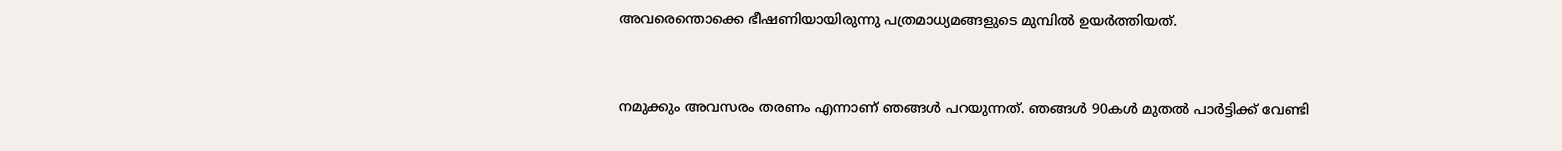അവരെന്തൊക്കെ ഭീഷണിയായിരുന്നു പത്രമാധ്യമങ്ങളുടെ മുമ്പിൽ ഉയർത്തിയത്.



നമുക്കും അവസരം തരണം എന്നാണ് ഞങ്ങൾ പറയുന്നത്. ഞങ്ങൾ 90കൾ മുതൽ പാർട്ടിക്ക് വേണ്ടി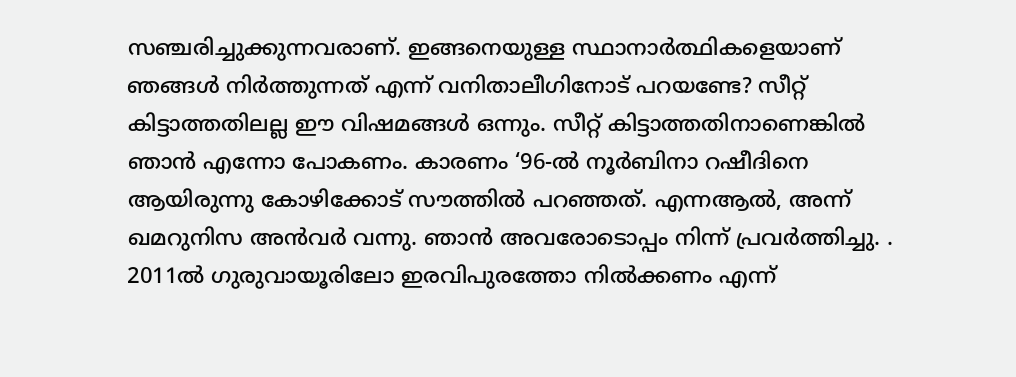സഞ്ചരിച്ചുക്കുന്നവരാണ്. ഇങ്ങനെയുള്ള സ്ഥാനാർത്ഥികളെയാണ് ഞങ്ങൾ നിർത്തുന്നത് എന്ന് വനിതാലീഗിനോട് പറയണ്ടേ? സീറ്റ് കിട്ടാത്തതിലല്ല ഈ വിഷമങ്ങൾ ഒന്നും. സീറ്റ് കിട്ടാത്തതിനാണെങ്കിൽ ഞാൻ എന്നോ പോകണം. കാരണം ‘96-ൽ നൂർബിനാ റഷീദിനെ ആയിരുന്നു കോഴിക്കോട് സൗത്തിൽ പറഞ്ഞത്. എന്നആൽ, അന്ന് ഖമറുനിസ അൻവർ വന്നു. ഞാൻ അവരോടൊപ്പം നിന്ന് പ്രവർത്തിച്ചു. . 2011ൽ ഗുരുവായൂരിലോ ഇരവിപുരത്തോ നിൽക്കണം എന്ന്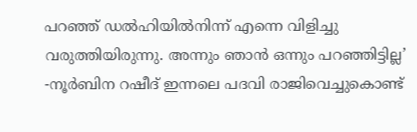പറഞ്ഞ് ഡൽഹിയിൽനിന്ന് എന്നെ വിളിച്ചു വരുത്തിയിരുന്നു. അന്നും ഞാൻ ഒന്നും പറഞ്ഞിട്ടില്ല’ -നൂർബിന റഷീദ് ഇന്നലെ പദവി രാജിവെച്ചുകൊണ്ട്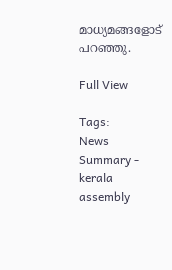മാധ്യമങ്ങളോട് പറഞ്ഞു.

Full View

Tags:
News Summary - kerala assembly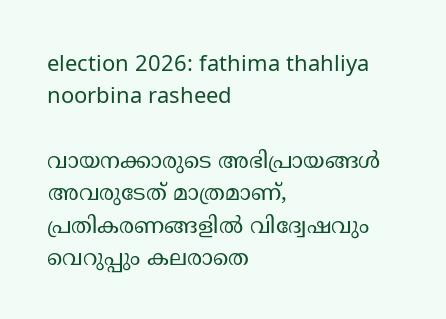election 2026: fathima thahliya noorbina rasheed

വായനക്കാരുടെ അഭിപ്രായങ്ങള്‍ അവരുടേത് മാത്രമാണ്, പ്രതികരണങ്ങളിൽ വിദ്വേഷവും വെറുപ്പും കലരാതെ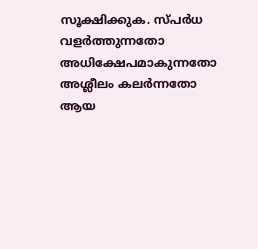സൂക്ഷിക്കുക. സ്പർധ വളർത്തുന്നതോ അധിക്ഷേപമാകുന്നതോ അശ്ലീലം കലർന്നതോ ആയ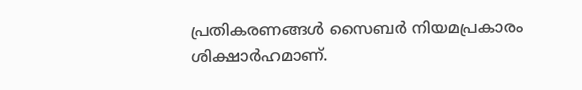പ്രതികരണങ്ങൾ സൈബർ നിയമപ്രകാരം ശിക്ഷാർഹമാണ്.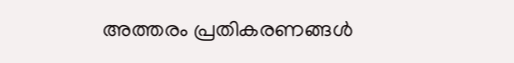അത്തരം പ്രതികരണങ്ങൾ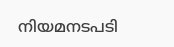നിയമനടപടി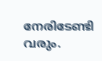നേരിടേണ്ടി വരും.